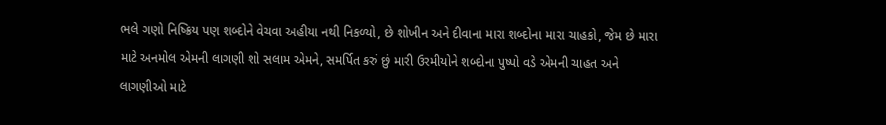ભલે ગણો નિષ્ક્રિય પણ શબ્દોને વેચવા અહીયા નથી નિકળ્યો, છે શોખીન અને દીવાના મારા શબ્દોના મારા ચાહકો, જેમ છે મારા માટે અનમોલ એમની લાગણી શો સલામ એમને, સમર્પિત કરું છું મારી ઉરમીયોને શબ્દોના પુષ્પો વડે એમની ચાહત અને લાગણીઓ માટે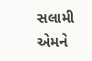સલામી એમને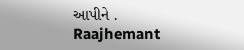આપીને .
Raajhemant